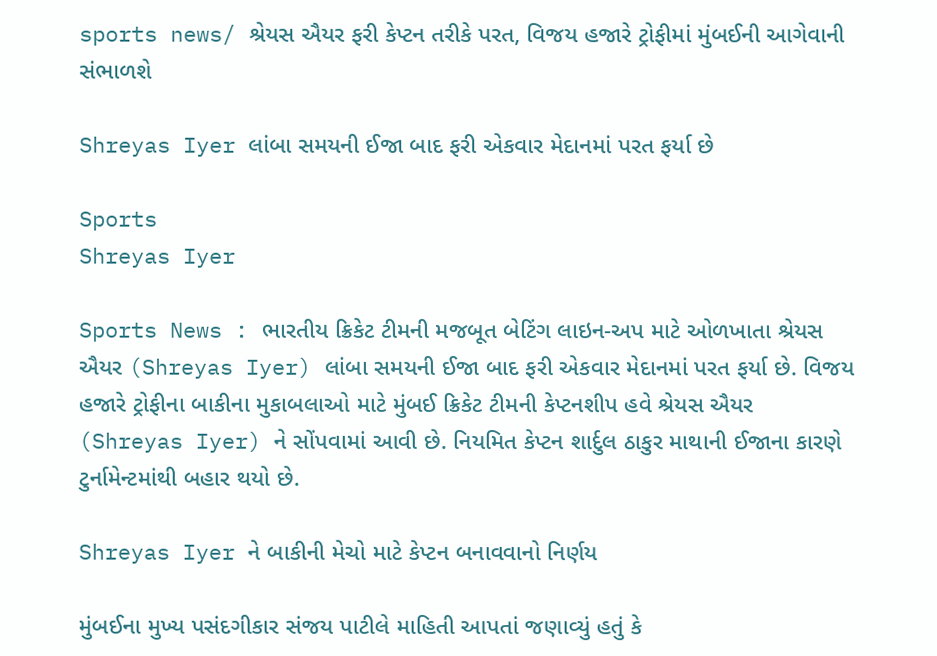sports news/ શ્રેયસ ઐયર ફરી કેપ્ટન તરીકે પરત, વિજય હજારે ટ્રોફીમાં મુંબઈની આગેવાની સંભાળશે

Shreyas Iyer લાંબા સમયની ઈજા બાદ ફરી એકવાર મેદાનમાં પરત ફર્યા છે

Sports
Shreyas Iyer

Sports News : ભારતીય ક્રિકેટ ટીમની મજબૂત બેટિંગ લાઇન-અપ માટે ઓળખાતા શ્રેયસ ઐયર (Shreyas Iyer) લાંબા સમયની ઈજા બાદ ફરી એકવાર મેદાનમાં પરત ફર્યા છે. વિજય હજારે ટ્રોફીના બાકીના મુકાબલાઓ માટે મુંબઈ ક્રિકેટ ટીમની કેપ્ટનશીપ હવે શ્રેયસ ઐયર (Shreyas Iyer) ને સોંપવામાં આવી છે. નિયમિત કેપ્ટન શાર્દુલ ઠાકુર માથાની ઈજાના કારણે ટુર્નામેન્ટમાંથી બહાર થયો છે.

Shreyas Iyer ને બાકીની મેચો માટે કેપ્ટન બનાવવાનો નિર્ણય

મુંબઈના મુખ્ય પસંદગીકાર સંજય પાટીલે માહિતી આપતાં જણાવ્યું હતું કે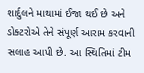શાર્દુલને માથામાં ઈજા થઈ છે અને ડોક્ટરોએ તેને સંપૂર્ણ આરામ કરવાની સલાહ આપી છે. આ સ્થિતિમાં ટીમ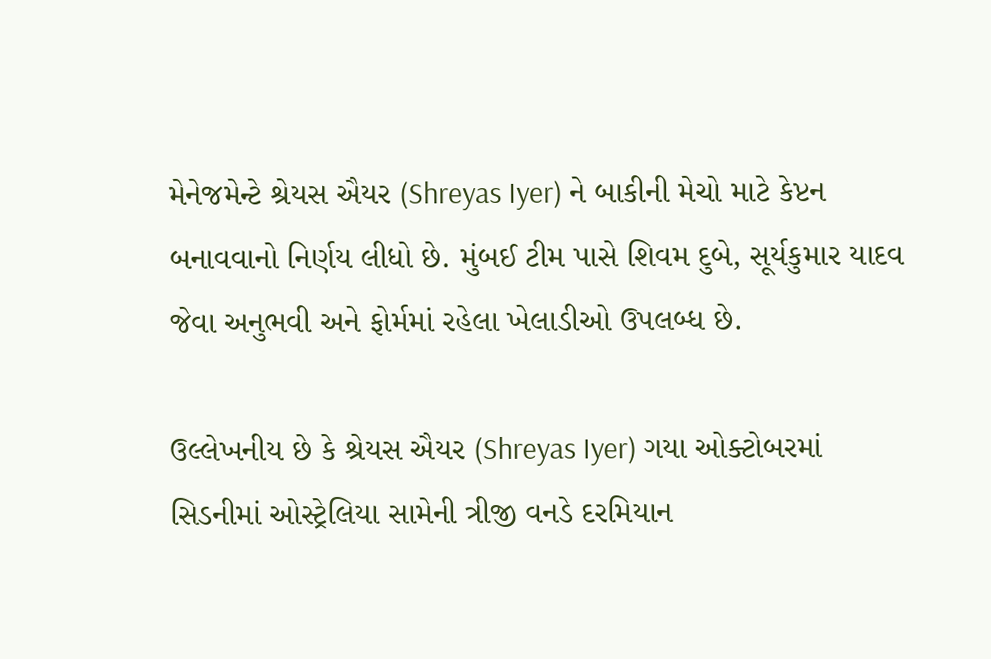મેનેજમેન્ટે શ્રેયસ ઐયર (Shreyas Iyer) ને બાકીની મેચો માટે કેપ્ટન બનાવવાનો નિર્ણય લીધો છે. મુંબઈ ટીમ પાસે શિવમ દુબે, સૂર્યકુમાર યાદવ જેવા અનુભવી અને ફોર્મમાં રહેલા ખેલાડીઓ ઉપલબ્ધ છે.

ઉલ્લેખનીય છે કે શ્રેયસ ઐયર (Shreyas Iyer) ગયા ઓક્ટોબરમાં સિડનીમાં ઓસ્ટ્રેલિયા સામેની ત્રીજી વનડે દરમિયાન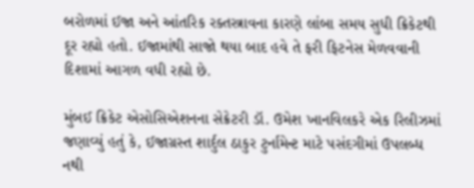બરોળમાં ઈજા અને આંતરિક રક્તસ્ત્રાવના કારણે લાંબા સમય સુધી ક્રિકેટથી દૂર રહ્યો હતો. ઈજામાંથી સાજો થયા બાદ હવે તે ફરી ફિટનેસ મેળવવાની દિશામાં આગળ વધી રહ્યો છે.

મુંબઈ ક્રિકેટ એસોસિએશનના સેક્રેટરી ડૉ. ઉમેશ ખાનવિલકરે એક રિલીઝમાં જણાવ્યું હતું કે, ઈજાગ્રસ્ત શાર્દુલ ઠાકુર ટુર્નામેન્ટ માટે પસંદગીમાં ઉપલબ્ધ નથી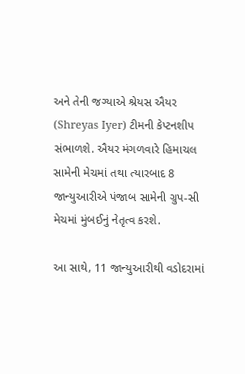અને તેની જગ્યાએ શ્રેયસ ઐયર (Shreyas Iyer) ટીમની કેપ્ટનશીપ સંભાળશે. ઐયર મંગળવારે હિમાચલ સામેની મેચમાં તથા ત્યારબાદ 8 જાન્યુઆરીએ પંજાબ સામેની ગ્રુપ-સી મેચમાં મુંબઈનું નેતૃત્વ કરશે.

આ સાથે, 11 જાન્યુઆરીથી વડોદરામાં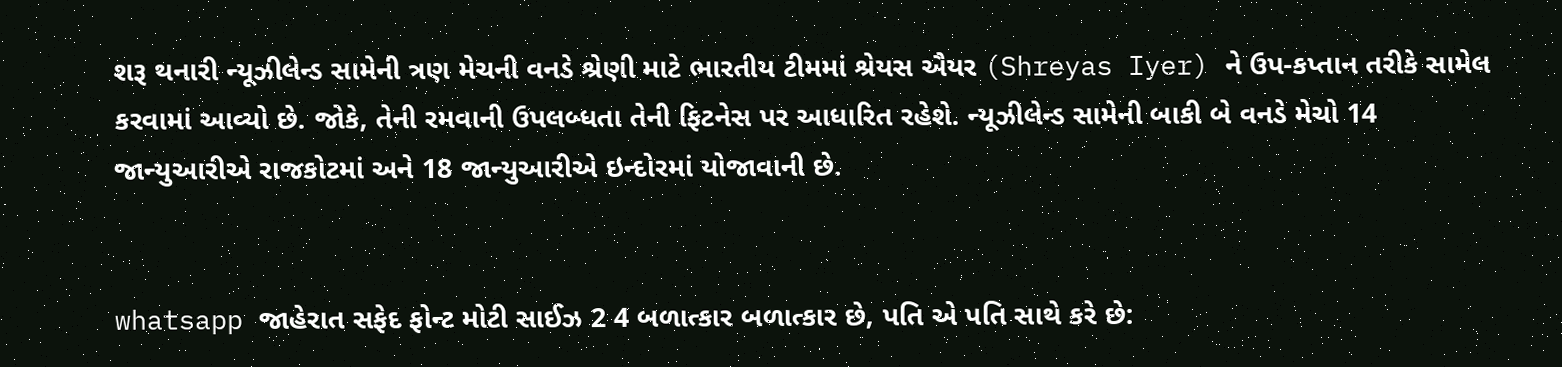શરૂ થનારી ન્યૂઝીલેન્ડ સામેની ત્રણ મેચની વનડે શ્રેણી માટે ભારતીય ટીમમાં શ્રેયસ ઐયર (Shreyas Iyer) ને ઉપ-કપ્તાન તરીકે સામેલ કરવામાં આવ્યો છે. જોકે, તેની રમવાની ઉપલબ્ધતા તેની ફિટનેસ પર આધારિત રહેશે. ન્યૂઝીલેન્ડ સામેની બાકી બે વનડે મેચો 14 જાન્યુઆરીએ રાજકોટમાં અને 18 જાન્યુઆરીએ ઇન્દોરમાં યોજાવાની છે.


whatsapp જાહેરાત સફેદ ફોન્ટ મોટી સાઈઝ 2 4 બળાત્કાર બળાત્કાર છે, પતિ એ પતિ સાથે કરે છે: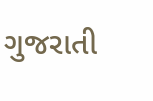ગુજરાતી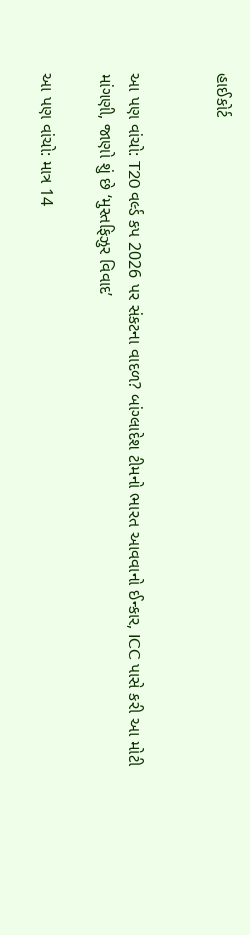હાઈકોર્ટ


આ પણ વાંચો: T20 વર્લ્ડ કપ 2026 પર સંકટના વાદળ? બાંગ્લાદેશ ટીમનો ભારત આવવાનો ઈન્કાર, ICC પાસે કરી આ મોટી માંગણી, જાણો શું છે ‘મુસ્તફિઝુર વિવાદ’

આ પણ વાંચો: માત્ર 14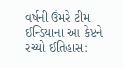વર્ષની ઉંમરે ટીમ ઈન્ડિયાના આ કેપ્ટને રચ્યો ઈતિહાસ: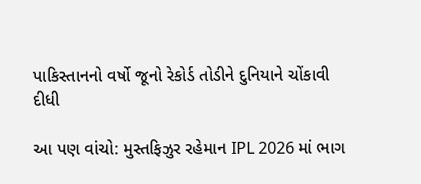પાકિસ્તાનનો વર્ષો જૂનો રેકોર્ડ તોડીને દુનિયાને ચોંકાવી દીધી

આ પણ વાંચો: મુસ્તફિઝુર રહેમાન IPL 2026 માં ભાગ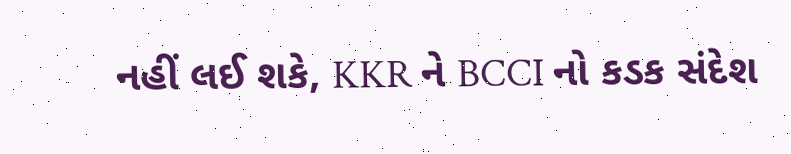નહીં લઈ શકે, KKR ને BCCI નો કડક સંદેશ